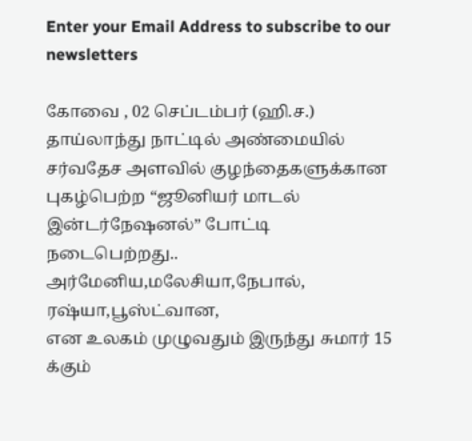Enter your Email Address to subscribe to our newsletters

கோவை , 02 செப்டம்பர் (ஹி.ச.)
தாய்லாந்து நாட்டில் அண்மையில் சர்வதேச அளவில் குழந்தைகளுக்கான புகழ்பெற்ற “ஜூனியர் மாடல் இன்டர்நேஷனல்” போட்டி நடைபெற்றது..
அர்மேனிய,மலேசியா,நேபால், ரஷ்யா,பூஸ்ட்வான,
என உலகம் முழுவதும் இருந்து சுமார் 15 க்கும்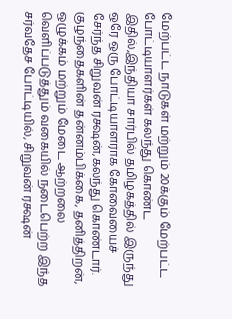மேற்பட்ட நாடுகள் மற்றும் 20க்கும் மேற்பட்ட போட்டியாளர்கள் கலந்து கொண்ட இதில்,இந்தியா சார்பில் தமிழகத்தில் இருந்து ஒரே ஒரு போட்டியாளராக கோவையைச் சேர்ந்த சிறுவன் ரக்ஷன்,கலந்து கொண்டார்.
குழந்தைகளின் தன்னம்பிக்கை, தனித்திறன், ஒழுக்கம் மற்றும் மேடை ஆற்றலை வெளிப்படுத்தும் வகையில் நடைபெற்ற இந்த சர்வதேச போட்டியில், சிறுவன் ரக்ஷன்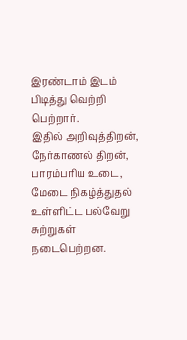இரண்டாம் இடம் பிடித்து வெற்றி பெற்றார்.
இதில் அறிவுத்திறன், நேர்காணல் திறன், பாரம்பரிய உடை, மேடை நிகழ்த்துதல் உள்ளிட்ட பல்வேறு சுற்றுகள் நடைபெற்றன.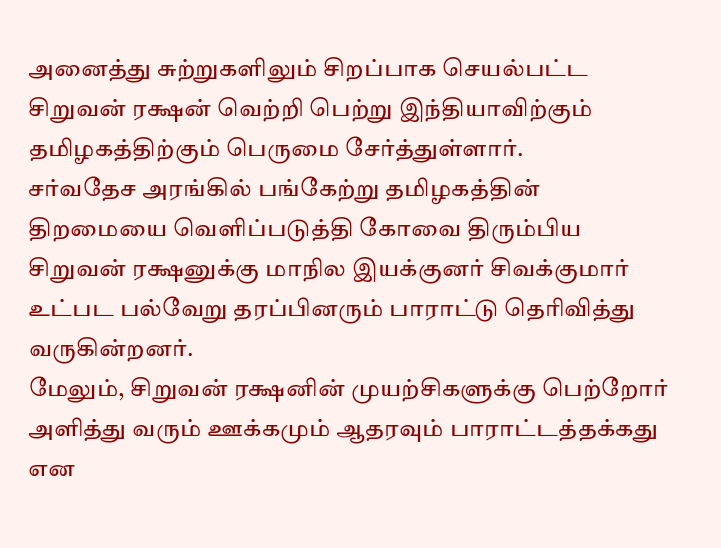அனைத்து சுற்றுகளிலும் சிறப்பாக செயல்பட்ட சிறுவன் ரக்ஷன் வெற்றி பெற்று இந்தியாவிற்கும் தமிழகத்திற்கும் பெருமை சேர்த்துள்ளார்.
சர்வதேச அரங்கில் பங்கேற்று தமிழகத்தின் திறமையை வெளிப்படுத்தி கோவை திரும்பிய சிறுவன் ரக்ஷனுக்கு மாநில இயக்குனர் சிவக்குமார் உட்பட பல்வேறு தரப்பினரும் பாராட்டு தெரிவித்து வருகின்றனர்.
மேலும், சிறுவன் ரக்ஷனின் முயற்சிகளுக்கு பெற்றோர் அளித்து வரும் ஊக்கமும் ஆதரவும் பாராட்டத்தக்கது என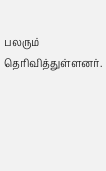பலரும் தெரிவித்துள்ளனர்.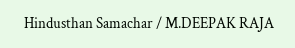Hindusthan Samachar / M.DEEPAK RAJA